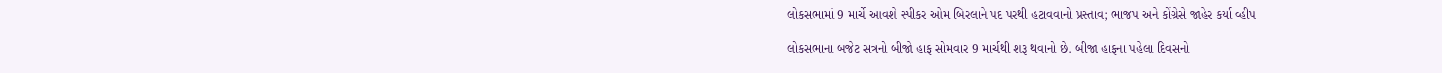લોકસભામાં 9 માર્ચે આવશે સ્પીકર ઓમ બિરલાને પદ પરથી હટાવવાનો પ્રસ્તાવ; ભાજપ અને કોંગ્રેસે જાહેર કર્યા વ્હીપ

લોકસભાના બજેટ સત્રનો બીજો હાફ સોમવાર 9 માર્ચથી શરૂ થવાનો છે. બીજા હાફના પહેલા દિવસનો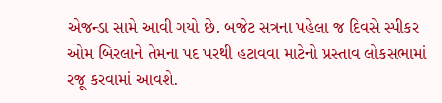એજન્ડા સામે આવી ગયો છે. બજેટ સત્રના પહેલા જ દિવસે સ્પીકર ઓમ બિરલાને તેમના પદ પરથી હટાવવા માટેનો પ્રસ્તાવ લોકસભામાં રજૂ કરવામાં આવશે.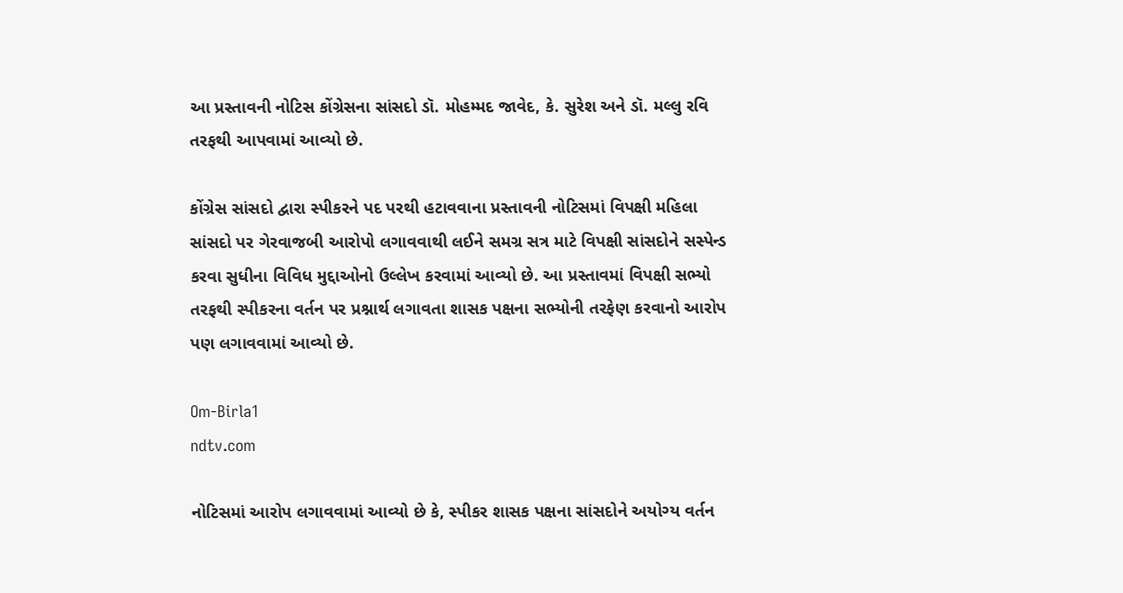આ પ્રસ્તાવની નોટિસ કોંગ્રેસના સાંસદો ડૉ. મોહમ્મદ જાવેદ, કે. સુરેશ અને ડૉ. મલ્લુ રવિ તરફથી આપવામાં આવ્યો છે.

કોંગ્રેસ સાંસદો દ્વારા સ્પીકરને પદ પરથી હટાવવાના પ્રસ્તાવની નોટિસમાં વિપક્ષી મહિલા સાંસદો પર ગેરવાજબી આરોપો લગાવવાથી લઈને સમગ્ર સત્ર માટે વિપક્ષી સાંસદોને સસ્પેન્ડ કરવા સુધીના વિવિધ મુદ્દાઓનો ઉલ્લેખ કરવામાં આવ્યો છે. આ પ્રસ્તાવમાં વિપક્ષી સભ્યો તરફથી સ્પીકરના વર્તન પર પ્રશ્નાર્થ લગાવતા શાસક પક્ષના સભ્યોની તરફેણ કરવાનો આરોપ પણ લગાવવામાં આવ્યો છે.

Om-Birla1
ndtv.com

નોટિસમાં આરોપ લગાવવામાં આવ્યો છે કે, સ્પીકર શાસક પક્ષના સાંસદોને અયોગ્ય વર્તન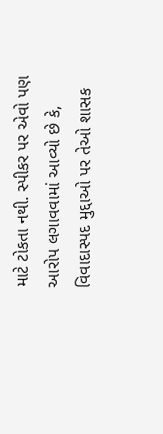માટે ટોકતા નથી. સ્પીકર પર એવો પણ આરોપ લગાવવામાં આવ્યો છે કે, વિવાદાસ્પદ મુદ્દાઓ પર તેઓ શાસક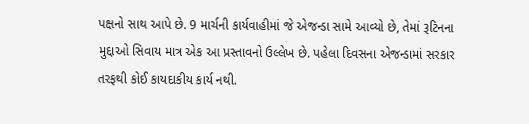પક્ષનો સાથ આપે છે. 9 માર્ચની કાર્યવાહીમાં જે એજન્ડા સામે આવ્યો છે, તેમાં રૂટિનના મુદ્દાઓ સિવાય માત્ર એક આ પ્રસ્તાવનો ઉલ્લેખ છે. પહેલા દિવસના એજન્ડામાં સરકાર તરફથી કોઈ કાયદાકીય કાર્ય નથી.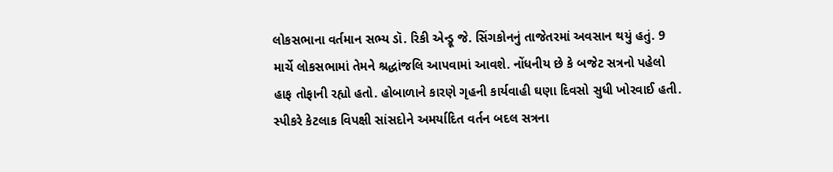લોકસભાના વર્તમાન સભ્ય ડૉ. રિકી એન્ડ્રૂ જે. સિંગકોનનું તાજેતરમાં અવસાન થયું હતું. 9 માર્ચે લોકસભામાં તેમને શ્રદ્ધાંજલિ આપવામાં આવશે. નોંધનીય છે કે બજેટ સત્રનો પહેલો હાફ તોફાની રહ્યો હતો. હોબાળાને કારણે ગૃહની કાર્યવાહી ઘણા દિવસો સુધી ખોરવાઈ હતી. સ્પીકરે કેટલાક વિપક્ષી સાંસદોને અમર્યાદિત વર્તન બદલ સત્રના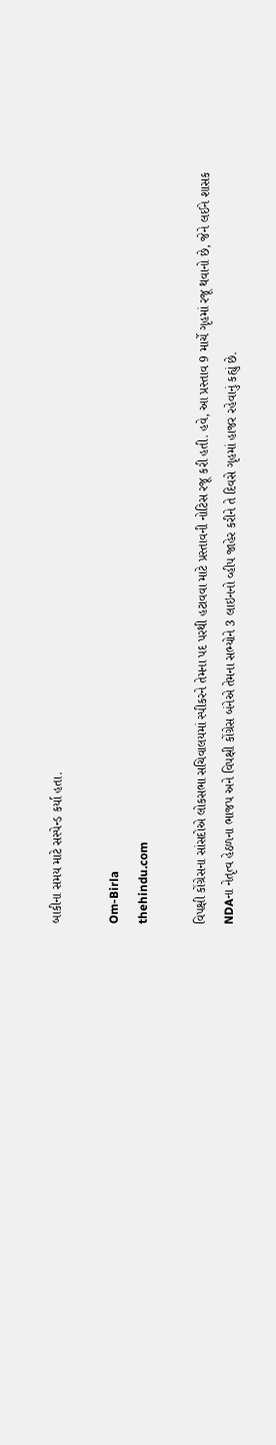બાકીના સમય માટે સસ્પેન્ડ કર્યા હતા.

Om-Birla
thehindu.com

વિપક્ષી કોંગ્રેસના સાંસદોએ લોકસભા સચિવાલયમાં સ્પીકરને તેમના પદ પરથી હટાવવા માટે પ્રસ્તાવની નોટિસ રજૂ કરી હતી. હવે, આ પ્રસ્તાવ 9 માર્ચે ગૃહમાં રજૂ થવાનો છે, જેને લઈને શાસક NDAના નેતૃત્વ હેઠળના ભાજપ અને વિપક્ષી કોંગ્રેસ બંનેએ તેમના સભ્યોને 3 લાઇનનો વ્હીપ જાહેર કરીને તે દિવસે ગૃહમાં હાજર રહેવાનું કહ્યું છે.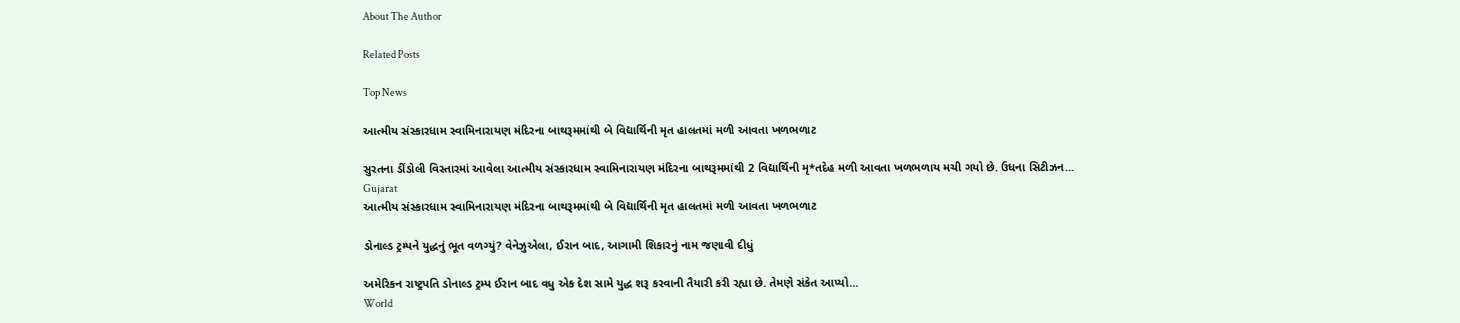About The Author

Related Posts

Top News

આત્મીય સંસ્કારધામ સ્વામિનારાયણ મંદિરના બાથરૂમમાંથી બે વિદ્યાર્થિની મૃત હાલતમાં મળી આવતા ખળભળાટ

સુરતના ડીંડોલી વિસ્તારમાં આવેલા આત્મીય સંસ્કારધામ સ્વામિનારાયણ મંદિરના બાથરૂમમાંથી 2 વિદ્યાર્થિની મૃ*તદેહ મળી આવતા ખળભળાય મચી ગયો છે. ઉધના સિટીઝન...
Gujarat
આત્મીય સંસ્કારધામ સ્વામિનારાયણ મંદિરના બાથરૂમમાંથી બે વિદ્યાર્થિની મૃત હાલતમાં મળી આવતા ખળભળાટ

ડોનાલ્ડ ટ્રમ્પને યુદ્ધનું ભૂત વળગ્યું? વેનેઝુએલા, ઈરાન બાદ, આગામી શિકારનું નામ જણાવી દીધું

અમેરિકન રાષ્ટ્રપતિ ડોનાલ્ડ ટ્રમ્પ ઈરાન બાદ વધુ એક દેશ સામે યુદ્ધ શરૂ કરવાની તૈયારી કરી રહ્યા છે. તેમણે સંકેત આપ્યો...
World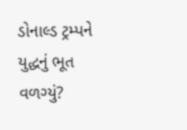ડોનાલ્ડ ટ્રમ્પને યુદ્ધનું ભૂત વળગ્યું?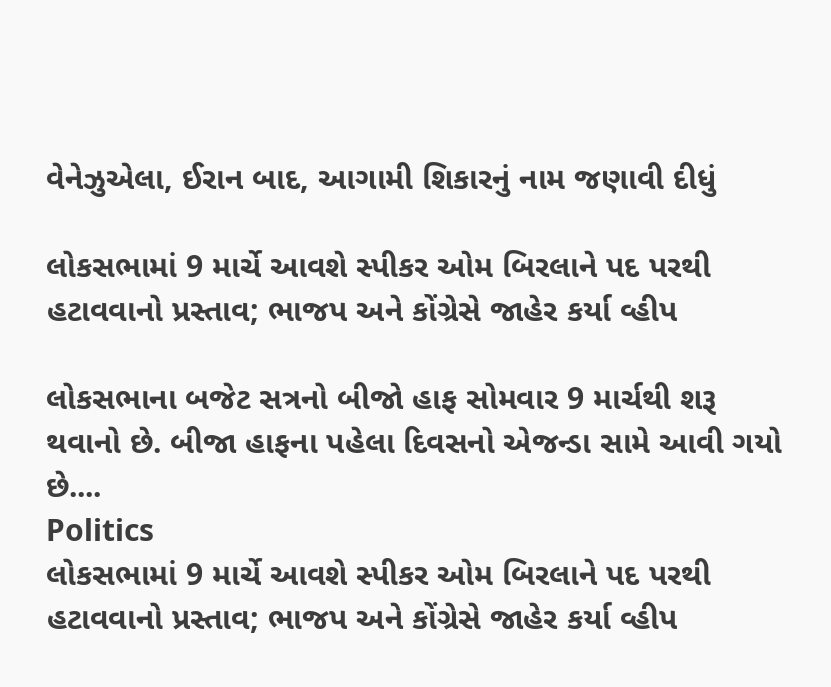વેનેઝુએલા, ઈરાન બાદ, આગામી શિકારનું નામ જણાવી દીધું

લોકસભામાં 9 માર્ચે આવશે સ્પીકર ઓમ બિરલાને પદ પરથી હટાવવાનો પ્રસ્તાવ; ભાજપ અને કોંગ્રેસે જાહેર કર્યા વ્હીપ

લોકસભાના બજેટ સત્રનો બીજો હાફ સોમવાર 9 માર્ચથી શરૂ થવાનો છે. બીજા હાફના પહેલા દિવસનો એજન્ડા સામે આવી ગયો છે....
Politics
લોકસભામાં 9 માર્ચે આવશે સ્પીકર ઓમ બિરલાને પદ પરથી હટાવવાનો પ્રસ્તાવ; ભાજપ અને કોંગ્રેસે જાહેર કર્યા વ્હીપ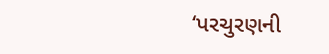‘પરચુરણની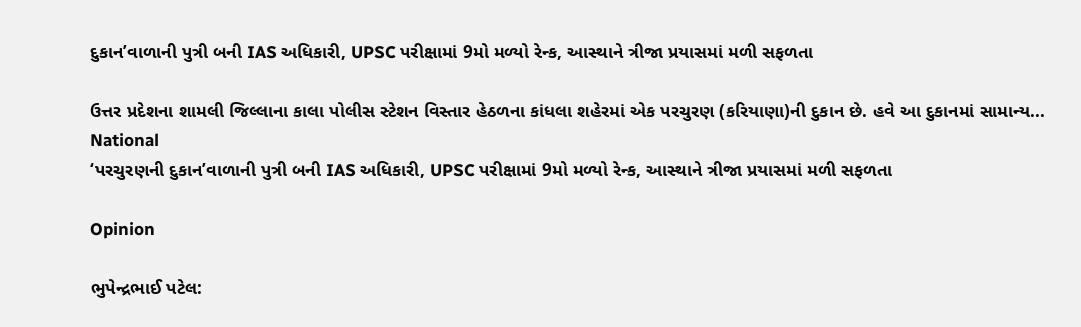દુકાન’વાળાની પુત્રી બની IAS અધિકારી, UPSC પરીક્ષામાં 9મો મળ્યો રેન્ક, આસ્થાને ત્રીજા પ્રયાસમાં મળી સફળતા

ઉત્તર પ્રદેશના શામલી જિલ્લાના કાલા પોલીસ સ્ટેશન વિસ્તાર હેઠળના કાંધલા શહેરમાં એક પરચુરણ (કરિયાણા)ની દુકાન છે. હવે આ દુકાનમાં સામાન્ય...
National
‘પરચુરણની દુકાન’વાળાની પુત્રી બની IAS અધિકારી, UPSC પરીક્ષામાં 9મો મળ્યો રેન્ક, આસ્થાને ત્રીજા પ્રયાસમાં મળી સફળતા

Opinion

ભુપેન્દ્રભાઈ પટેલ: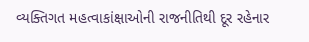વ્યક્તિગત મહત્વાકાંક્ષાઓની રાજનીતિથી દૂર રહેનાર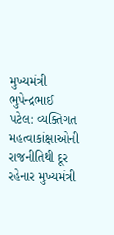મુખ્યમંત્રી ભુપેન્દ્રભાઈ પટેલ: વ્યક્તિગત મહત્વાકાંક્ષાઓની રાજનીતિથી દૂર રહેનાર મુખ્યમંત્રી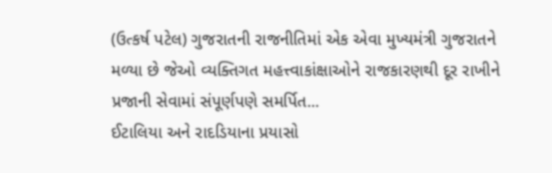(ઉત્કર્ષ પટેલ) ગુજરાતની રાજનીતિમાં એક એવા મુખ્યમંત્રી ગુજરાતને મળ્યા છે જેઓ વ્યક્તિગત મહત્ત્વાકાંક્ષાઓને રાજકારણથી દૂર રાખીને પ્રજાની સેવામાં સંપૂર્ણપણે સમર્પિત...
ઈટાલિયા અને રાદડિયાના પ્રયાસો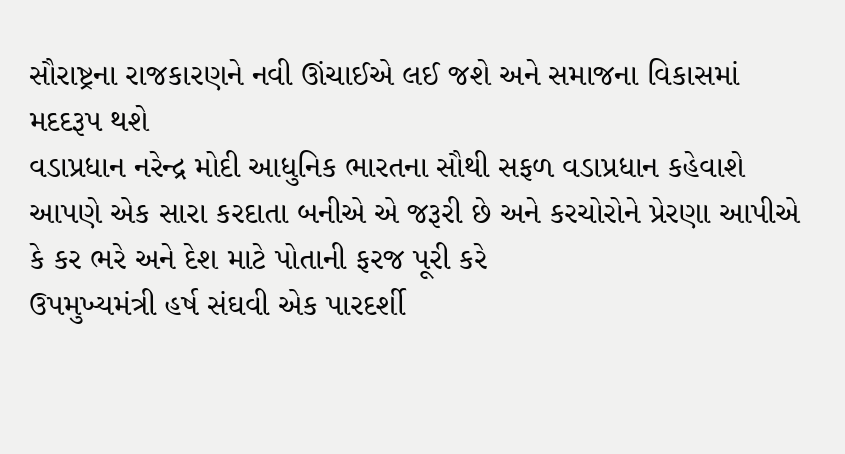સૌરાષ્ટ્રના રાજકારણને નવી ઊંચાઈએ લઈ જશે અને સમાજના વિકાસમાં મદદરૂપ થશે
વડાપ્રધાન નરેન્દ્ર મોદી આધુનિક ભારતના સૌથી સફળ વડાપ્રધાન કહેવાશે
આપણે એક સારા કરદાતા બનીએ એ જરૂરી છે અને કરચોરોને પ્રેરણા આપીએ કે કર ભરે અને દેશ માટે પોતાની ફરજ પૂરી કરે
ઉપમુખ્યમંત્રી હર્ષ સંઘવી એક પારદર્શી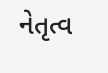નેતૃત્વ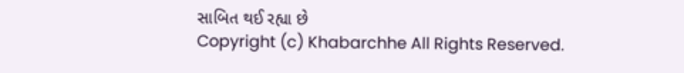સાબિત થઈ રહ્યા છે
Copyright (c) Khabarchhe All Rights Reserved.